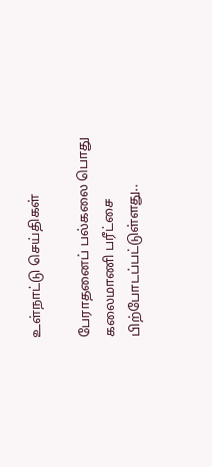உள்நாட்டு செய்திகள்

பேராதனைப் பல்கலை பொது கலைமாணி பரீட்சை பிற்போடப்பட்டுள்ளது..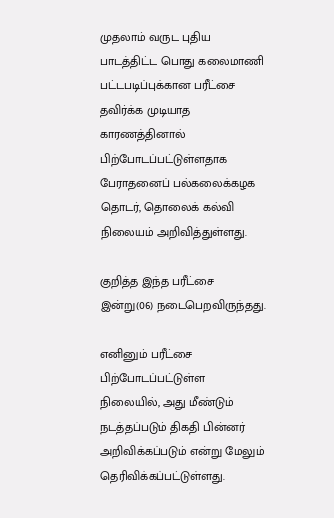முதலாம் வருட புதிய பாடத்திட்ட பொது கலைமாணி பட்டபடிப்புக்கான பரீட்சை தவிர்க்க முடியாத காரணத்தினால் பிற்போடப்பட்டுள்ளதாக பேராதனைப் பல்கலைக்கழக தொடர், தொலைக் கல்வி நிலையம் அறிவித்துள்ளது.

குறித்த இந்த பரீட்சை இன்று(06) நடைபெறவிருந்தது.

எனினும் பரீட்சை பிற்போடப்பட்டுள்ள நிலையில், அது மீண்டும் நடத்தப்படும் திகதி பின்னர் அறிவிக்கப்படும் என்று மேலும் தெரிவிக்கப்பட்டுள்ளது.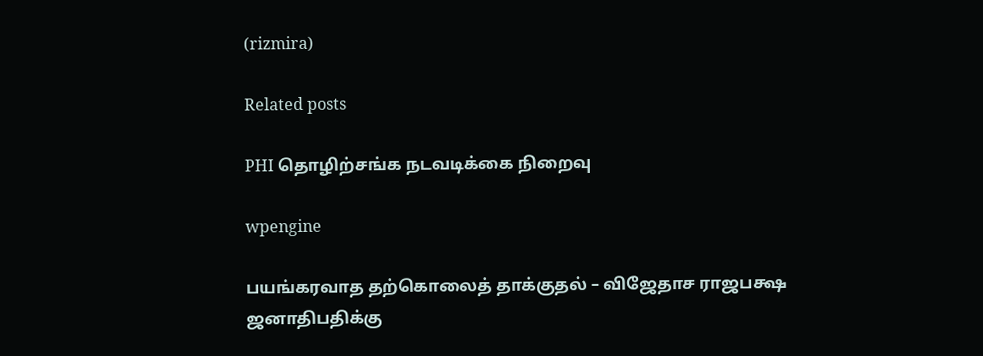(rizmira)

Related posts

PHI தொழிற்சங்க நடவடிக்கை நிறைவு

wpengine

பயங்கரவாத தற்கொலைத் தாக்குதல் – விஜேதாச ராஜபக்ஷ ஜனாதிபதிக்கு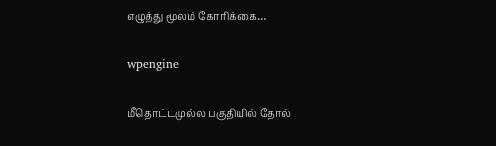எழுத்து மூலம் கோரிக்கை…

wpengine

மீதொட்டமுல்ல பகுதியில் தோல்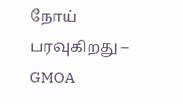நோய் பரவுகிறது – GMOA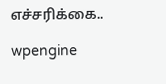எச்சரிக்கை..

wpengine